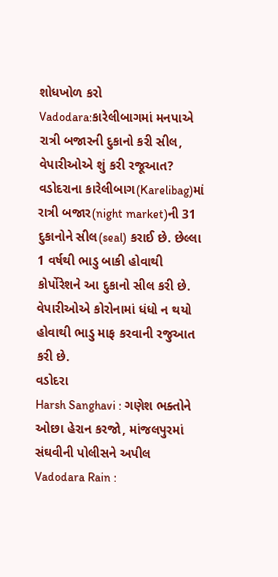શોધખોળ કરો
Vadodara:કારેલીબાગમાં મનપાએ રાત્રી બજારની દુકાનો કરી સીલ, વેપારીઓએ શું કરી રજૂઆત?
વડોદરાના કારેલીબાગ(Karelibag)માં રાત્રી બજાર(night market)ની 31 દુકાનોને સીલ(seal) કરાઈ છે. છેલ્લા 1 વર્ષથી ભાડુ બાકી હોવાથી કોર્પોરેશને આ દુકાનો સીલ કરી છે. વેપારીઓએ કોરોનામાં ધંધો ન થયો હોવાથી ભાડુ માફ કરવાની રજુઆત કરી છે.
વડોદરા
Harsh Sanghavi : ગણેશ ભક્તોને ઓછા હેરાન કરજો, માંજલપુરમાં સંઘવીની પોલીસને અપીલ
Vadodara Rain :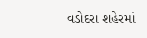વડોદરા શહેરમાં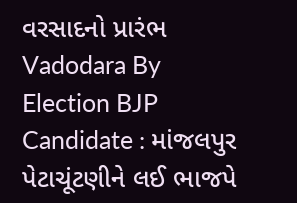વરસાદનો પ્રારંભ
Vadodara By Election BJP Candidate : માંજલપુર પેટાચૂંટણીને લઈ ભાજપે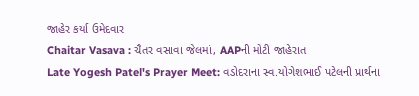જાહેર કર્યા ઉમેદવાર
Chaitar Vasava : ચૈતર વસાવા જેલમાં, AAPની મોટી જાહેરાત
Late Yogesh Patel's Prayer Meet: વડોદરાના સ્વ.યોગેશભાઈ પટેલની પ્રાર્થના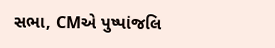સભા, CMએ પુષ્પાંજલિ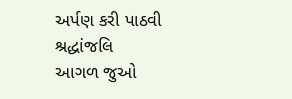અર્પણ કરી પાઠવી શ્રદ્ધાંજલિ
આગળ જુઓ